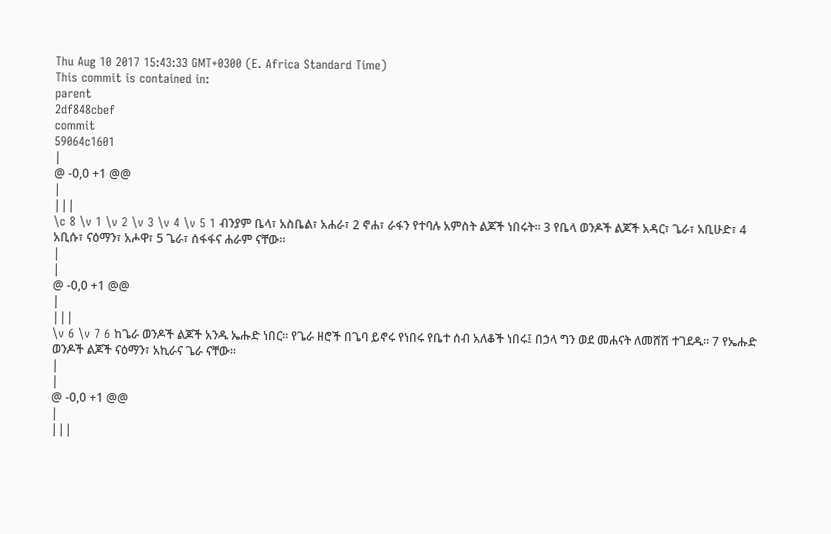Thu Aug 10 2017 15:43:33 GMT+0300 (E. Africa Standard Time)
This commit is contained in:
parent
2df848cbef
commit
59064c1601
|
@ -0,0 +1 @@
|
|||
\c 8 \v 1 \v 2 \v 3 \v 4 \v 5 1 ብንያም ቤላ፣ አስቤል፣ አሐራ፣ 2 ኖሐ፣ ራፋን የተባሉ አምስት ልጆች ነበሩት፡፡ 3 የቤላ ወንዶች ልጆች አዳር፣ ጌራ፣ አቢሁድ፣ 4 አቢሱ፣ ናዕማን፣ አሖዋ፣ 5 ጌራ፣ ሰፋፋና ሐራም ናቸው፡፡
|
|
@ -0,0 +1 @@
|
|||
\v 6 \v 7 6 ከጌራ ወንዶች ልጆች አንዱ ኤሑድ ነበር፡፡ የጌራ ዘሮች በጌባ ይኖሩ የነበሩ የቤተ ሰብ አለቆች ነበሩ፤ በኃላ ግን ወደ መሐናት ለመሸሽ ተገደዱ፡፡ 7 የኤሑድ ወንዶች ልጆች ናዕማን፣ አኪራና ጌራ ናቸው፡፡
|
|
@ -0,0 +1 @@
|
|||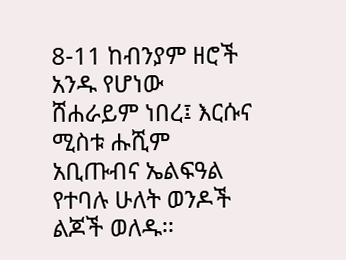8-11 ከብንያም ዘሮች አንዱ የሆነው ሸሐራይም ነበረ፤ እርሱና ሚስቱ ሑሺም አቢጡብና ኤልፍዓል የተባሉ ሁለት ወንዶች ልጆች ወለዱ፡፡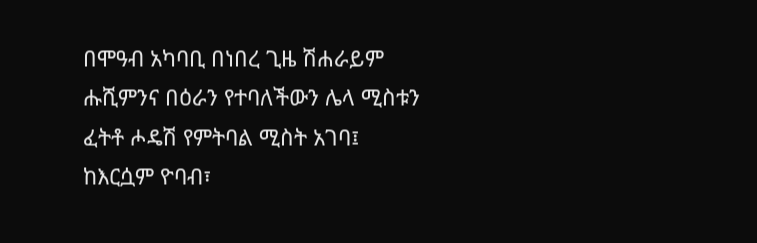በሞዓብ አካባቢ በነበረ ጊዜ ሽሐራይም ሑሺምንና በዕራን የተባለችውን ሌላ ሚስቱን ፈትቶ ሖዴሽ የምትባል ሚስት አገባ፤ ከእርሷም ዮባብ፣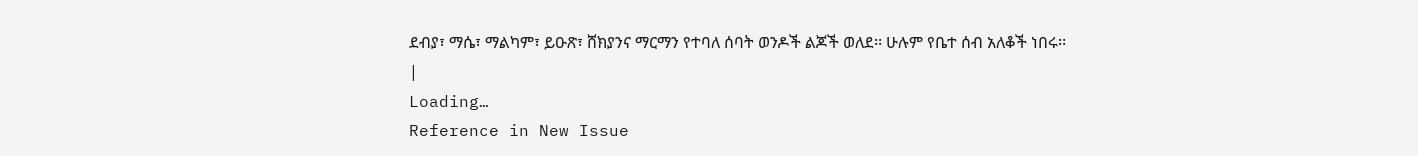ደብያ፣ ማሴ፣ ማልካም፣ ይዑጽ፣ ሸክያንና ማርማን የተባለ ሰባት ወንዶች ልጆች ወለደ፡፡ ሁሉም የቤተ ሰብ አለቆች ነበሩ፡፡
|
Loading…
Reference in New Issue